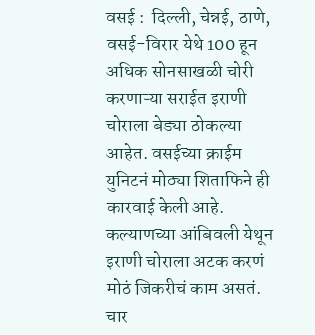वसई :  दिल्ली, चेन्नई, ठाणे, वसई-विरार येथे 100 हून अधिक सोनसाखळी चोरी करणाऱ्या सराईत इराणी चोराला बेड्या ठोकल्या आहेत. वसईच्या क्राईम युनिटनं मोठ्या शिताफिने ही कारवाई केली आहे. कल्याणच्या आंबिवली येथून इराणी चोराला अटक करणं मोठं जिकरीचं काम असतं. चार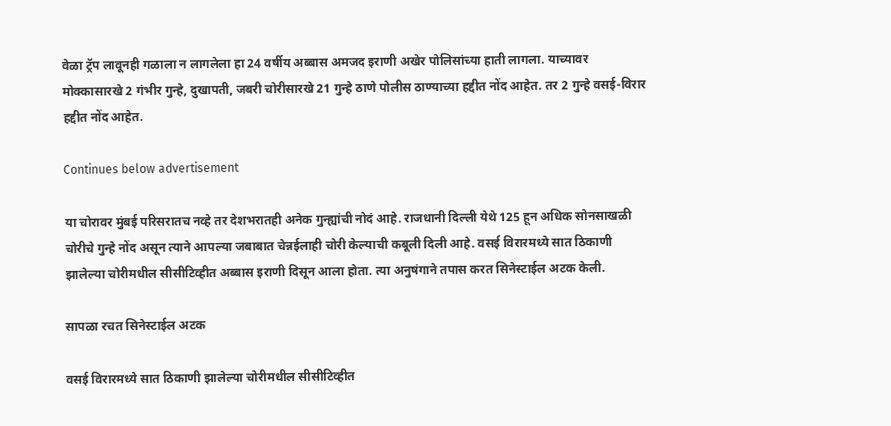वेळा ट्रॅप लावूनही गळाला न लागलेला हा 24 वर्षीय अब्बास अमजद इराणी अखेर पोलिसांच्या हाती लागला. याच्यावर मोक्कासारखे 2 गंभीर गुन्हे, दुखापती, जबरी चोरीसारखे 21 गुन्हे ठाणे पोलीस ठाण्याच्या हद्दीत नोंद आहेत. तर 2 गुन्हे वसई-विरार हद्दीत नोंद आहेत.

Continues below advertisement

या चोरावर मुंबई परिसरातच नव्हे तर देशभरातही अनेक गुन्ह्यांची नोदं आहे. राजधानी दिल्ली येथे 125 हून अधिक सोनसाखळी चोरीचे गुन्हे नोंद असून त्याने आपल्या जबाबात चेन्नईलाही चोरी केल्याची कबूली दिली आहे. वसई विरारमध्ये सात ठिकाणी झालेल्या चोरीमधील सीसीटिव्हीत अब्बास इराणी दिसून आला होता. त्या अनुषंगाने तपास करत सिनेस्टाईल अटक केली.

सापळा रचत सिनेस्टाईल अटक

वसई विरारमध्ये सात ठिकाणी झालेल्या चोरीमधील सीसीटिव्हीत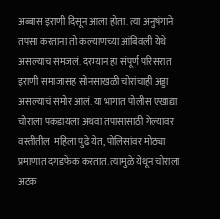अब्बास इराणी दिसून आला होता. त्या अनुषंगाने तपसा करताना तो कल्याणच्या आंबिवली येथे असल्याच समजलं. दरम्यान हा संपूर्ण परिसरात इराणी समाजासह सोनसाखळी चोरांचाही अड्डा असल्याचं समोर आलं. या भागात पोलीस एखाद्या चोराला पकडायला अथवा तपासासाठी गेल्यावर वस्तीतील  महिला पुढे येत, पोलिसांवर मोठ्या प्रमाणात दगडफेक करतात. त्यामुळे येथून चोराला अटक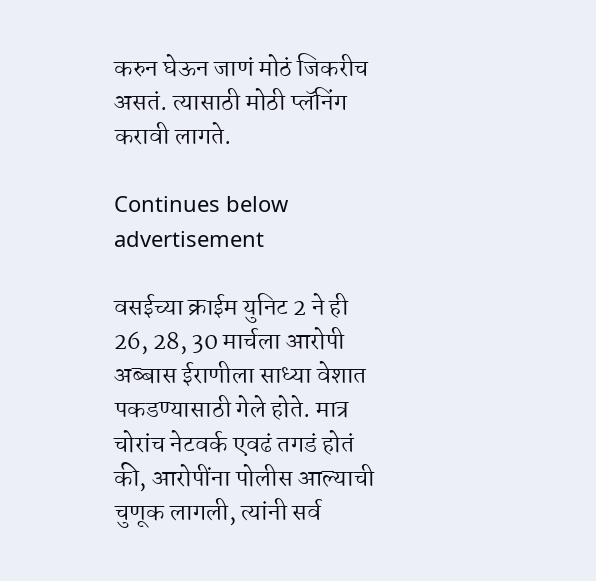करुन घेऊन जाणं मोठं जिकरीच असतं. त्यासाठी मोठी प्लॅनिंग करावी लागते.

Continues below advertisement

वसईच्या क्राईम युनिट 2 ने ही 26, 28, 30 मार्चला आरोपी अब्बास ईराणीला साध्या वेशात पकडण्यासाठी गेले होते. मात्र चोरांच नेटवर्क एवढं तगडं होतं की, आरोपींना पोलीस आल्याची चुणूक लागली, त्यांनी सर्व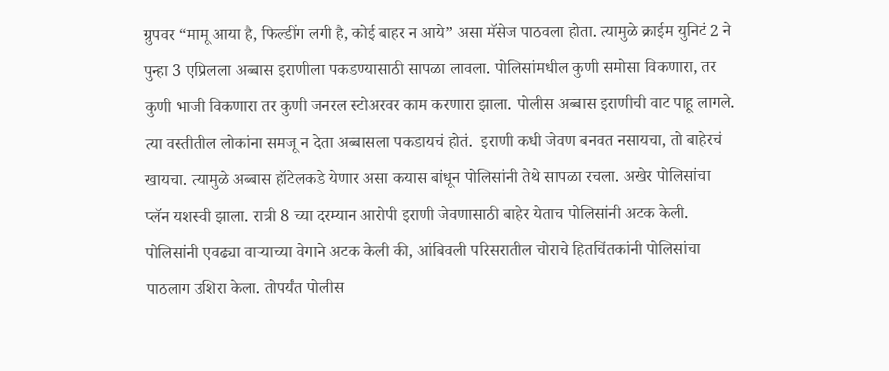ग्रुपवर “मामू आया है, फिल्डींग लगी है, कोई बाहर न आये” असा मॅसेज पाठवला होता. त्यामुळे क्राईम युनिटं 2 ने पुन्हा 3 एप्रिलला अब्बास इराणीला पकडण्यासाठी सापळा लावला. पोलिसांमधील कुणी समोसा विकणारा, तर कुणी भाजी विकणारा तर कुणी जनरल स्टोअरवर काम करणारा झाला. पोलीस अब्बास इराणीची वाट पाहू लागले.  त्या वस्तीतील लोकांना समजू न देता अब्बासला पकडायचं होतं.  इराणी कधी जेवण बनवत नसायचा, तो बाहेरचं खायचा. त्यामुळे अब्बास हॉटेलकडे येणार असा कयास बांधून पोलिसांनी तेथे सापळा रचला. अखेर पोलिसांचा प्लॅन यशस्वी झाला. रात्री 8 च्या दरम्यान आरोपी इराणी जेवणासाठी बाहेर येताच पोलिसांनी अटक केली. पोलिसांनी एवढ्या वाऱ्याच्या वेगाने अटक केली की, आंबिवली परिसरातील चोराचे हितचिंतकांनी पोलिसांचा पाठलाग उशिरा केला. तोपर्यंत पोलीस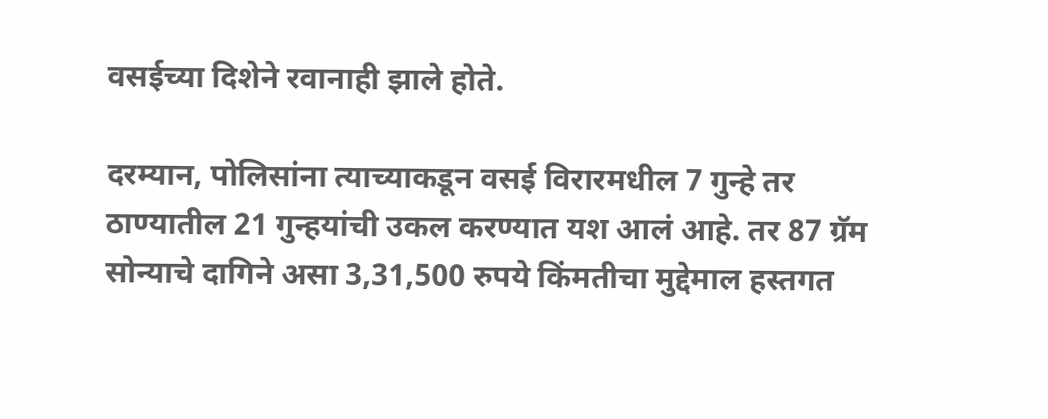वसईच्या दिशेने रवानाही झाले होते.

दरम्यान, पोलिसांना त्याच्याकडून वसई विरारमधील 7 गुन्हे तर ठाण्यातील 21 गुन्हयांची उकल करण्यात यश आलं आहे. तर 87 ग्रॅम सोन्याचे दागिने असा 3,31,500 रुपये किंमतीचा मुद्देमाल हस्तगत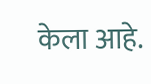केला आहे.